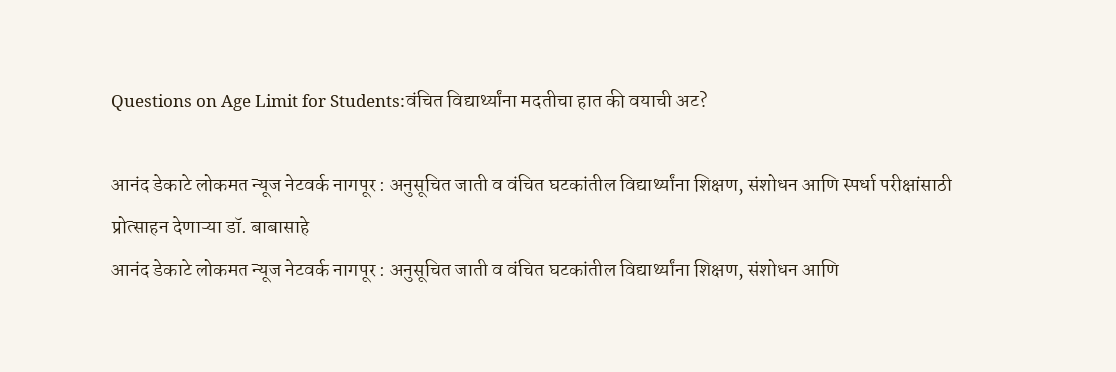Questions on Age Limit for Students:वंचित विद्यार्थ्यांना मदतीचा हात की वयाची अट?

आनंद डेकाटे लोकमत न्यूज नेटवर्क नागपूर : अनुसूचित जाती व वंचित घटकांतील विद्यार्थ्यांना शिक्षण, संशोधन आणि स्पर्धा परीक्षांसाठी प्रोत्साहन देणाऱ्या डॉ. बाबासाहे
आनंद डेकाटे लोकमत न्यूज नेटवर्क नागपूर : अनुसूचित जाती व वंचित घटकांतील विद्यार्थ्यांना शिक्षण, संशोधन आणि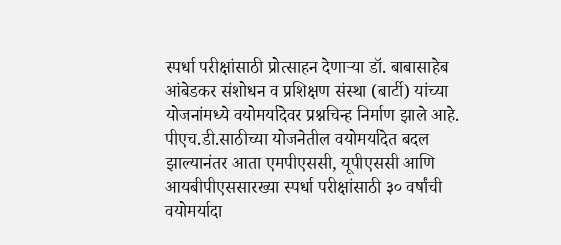स्पर्धा परीक्षांसाठी प्रोत्साहन देणाऱ्या डॉ. बाबासाहेब आंबेडकर संशोधन व प्रशिक्षण संस्था (बार्टी) यांच्या योजनांमध्ये वयोमर्यादेवर प्रश्नचिन्ह निर्माण झाले आहे. पीएच.डी.साठीच्या योजनेतील वयोमर्यादेत बदल झाल्यानंतर आता एमपीएससी, यूपीएससी आणि आयबीपीएससारख्या स्पर्धा परीक्षांसाठी ३० वर्षांची वयोमर्यादा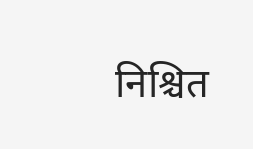निश्चित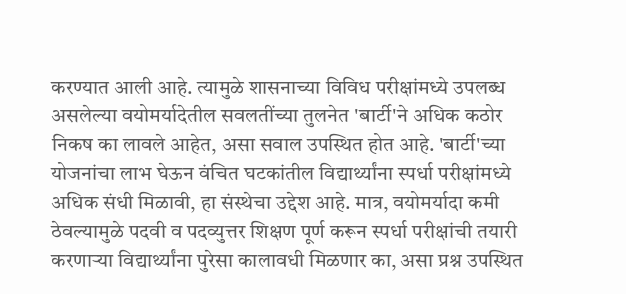करण्यात आली आहे. त्यामुळे शासनाच्या विविध परीक्षांमध्ये उपलब्ध असलेल्या वयोमर्यादेतील सवलतींच्या तुलनेत 'बार्टी'ने अधिक कठोर निकष का लावले आहेत, असा सवाल उपस्थित होत आहे. 'बार्टी'च्या योजनांचा लाभ घेऊन वंचित घटकांतील विद्यार्थ्यांना स्पर्धा परीक्षांमध्ये अधिक संधी मिळावी, हा संस्थेचा उद्देश आहे. मात्र, वयोमर्यादा कमी ठेवल्यामुळे पदवी व पदव्युत्तर शिक्षण पूर्ण करून स्पर्धा परीक्षांची तयारी करणाऱ्या विद्यार्थ्यांना पुरेसा कालावधी मिळणार का, असा प्रश्न उपस्थित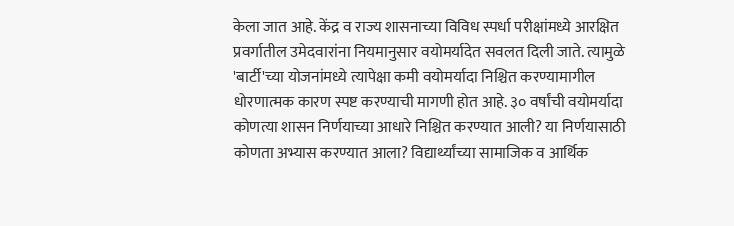केला जात आहे. केंद्र व राज्य शासनाच्या विविध स्पर्धा परीक्षांमध्ये आरक्षित प्रवर्गातील उमेदवारांना नियमानुसार वयोमर्यादेत सवलत दिली जाते. त्यामुळे 'बार्टी'च्या योजनांमध्ये त्यापेक्षा कमी वयोमर्यादा निश्चित करण्यामागील धोरणात्मक कारण स्पष्ट करण्याची मागणी होत आहे. ३० वर्षांची वयोमर्यादा कोणत्या शासन निर्णयाच्या आधारे निश्चित करण्यात आली? या निर्णयासाठी कोणता अभ्यास करण्यात आला? विद्यार्थ्यांच्या सामाजिक व आर्थिक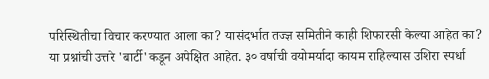परिस्थितीचा विचार करण्यात आला का? यासंदर्भात तज्ज्ञ समितीने काही शिफारसी केल्या आहेत का? या प्रश्नांची उत्तरे 'बार्टी'कडून अपेक्षित आहेत. ३० वर्षाची वयोमर्यादा कायम राहिल्यास उशिरा स्पर्धा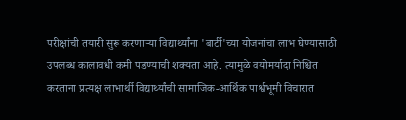परीक्षांची तयारी सुरू करणाऱ्या विद्यार्थ्यांना 'बार्टी'च्या योजनांचा लाभ घेण्यासाठी उपलब्ध कालावधी कमी पडण्याची शक्यता आहे. त्यामुळे वयोमर्यादा निश्चित करताना प्रत्यक्ष लाभार्थी विद्यार्थ्यांची सामाजिक-आर्थिक पार्श्वभूमी विचारात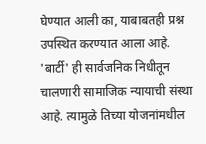घेण्यात आली का, याबाबतही प्रश्न उपस्थित करण्यात आला आहे. 'बार्टी' ही सार्वजनिक निधीतून चालणारी सामाजिक न्यायाची संस्था आहे. त्यामुळे तिच्या योजनांमधील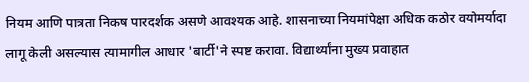नियम आणि पात्रता निकष पारदर्शक असणे आवश्यक आहे. शासनाच्या नियमांपेक्षा अधिक कठोर वयोमर्यादा लागू केली असल्यास त्यामागील आधार 'बार्टी'ने स्पष्ट करावा. विद्यार्थ्यांना मुख्य प्रवाहात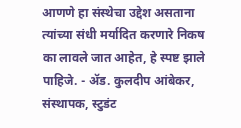आणणे हा संस्थेचा उद्देश असताना त्यांच्या संधी मर्यादित करणारे निकष का लावले जात आहेत, हे स्पष्ट झाले पाहिजे. - ॲड. कुलदीप आंबेकर, संस्थापक, स्टुडंट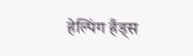हेल्पिंग हँड्स